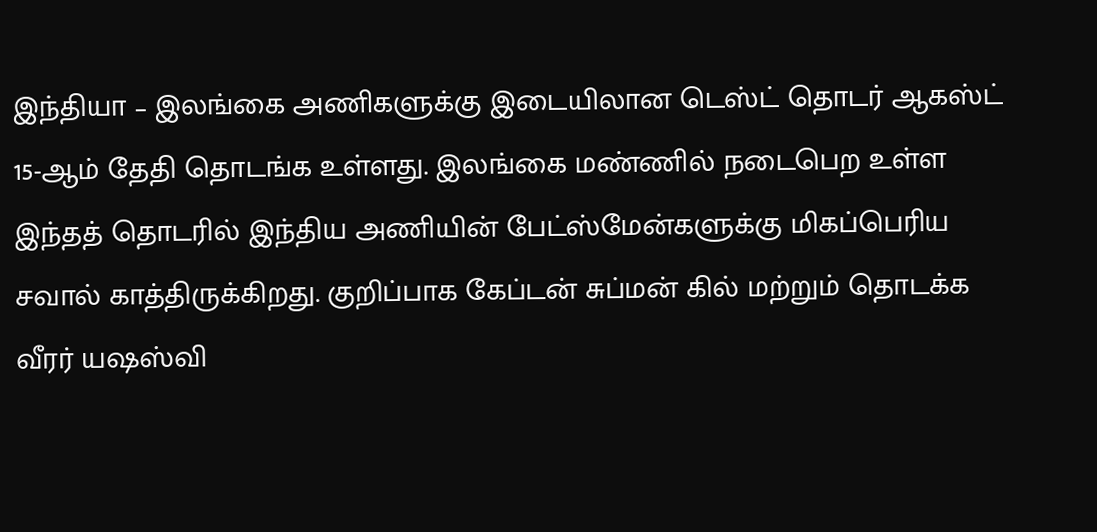இந்தியா – இலங்கை அணிகளுக்கு இடையிலான டெஸ்ட் தொடர் ஆகஸ்ட் 15-ஆம் தேதி தொடங்க உள்ளது. இலங்கை மண்ணில் நடைபெற உள்ள இந்தத் தொடரில் இந்திய அணியின் பேட்ஸ்மேன்களுக்கு மிகப்பெரிய சவால் காத்திருக்கிறது. குறிப்பாக கேப்டன் சுப்மன் கில் மற்றும் தொடக்க வீரர் யஷஸ்வி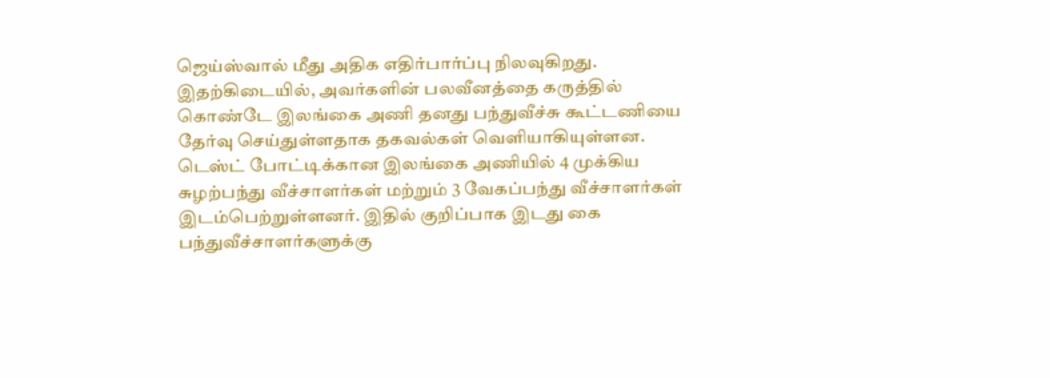ஜெய்ஸ்வால் மீது அதிக எதிர்பார்ப்பு நிலவுகிறது. இதற்கிடையில், அவர்களின் பலவீனத்தை கருத்தில் கொண்டே இலங்கை அணி தனது பந்துவீச்சு கூட்டணியை தேர்வு செய்துள்ளதாக தகவல்கள் வெளியாகியுள்ளன.
டெஸ்ட் போட்டிக்கான இலங்கை அணியில் 4 முக்கிய சுழற்பந்து வீச்சாளர்கள் மற்றும் 3 வேகப்பந்து வீச்சாளர்கள் இடம்பெற்றுள்ளனர். இதில் குறிப்பாக இடது கை பந்துவீச்சாளர்களுக்கு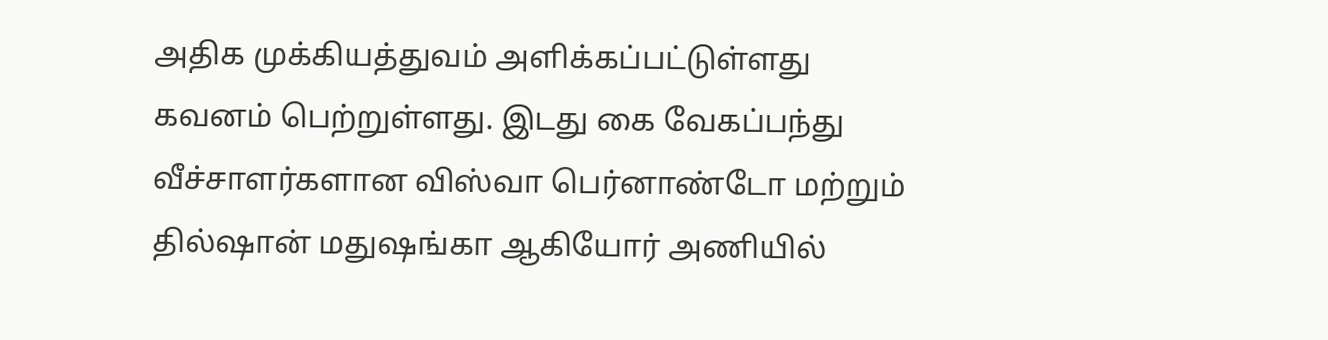அதிக முக்கியத்துவம் அளிக்கப்பட்டுள்ளது கவனம் பெற்றுள்ளது. இடது கை வேகப்பந்து வீச்சாளர்களான விஸ்வா பெர்னாண்டோ மற்றும் தில்ஷான் மதுஷங்கா ஆகியோர் அணியில்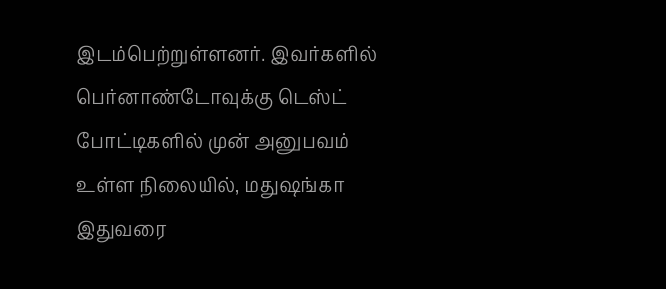இடம்பெற்றுள்ளனர். இவர்களில் பெர்னாண்டோவுக்கு டெஸ்ட் போட்டிகளில் முன் அனுபவம் உள்ள நிலையில், மதுஷங்கா இதுவரை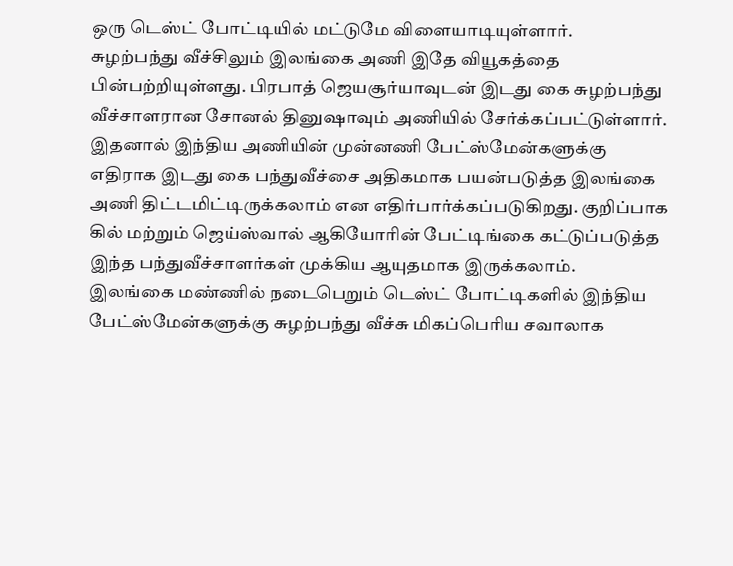ஒரு டெஸ்ட் போட்டியில் மட்டுமே விளையாடியுள்ளார்.
சுழற்பந்து வீச்சிலும் இலங்கை அணி இதே வியூகத்தை பின்பற்றியுள்ளது. பிரபாத் ஜெயசூர்யாவுடன் இடது கை சுழற்பந்து வீச்சாளரான சோனல் தினுஷாவும் அணியில் சேர்க்கப்பட்டுள்ளார். இதனால் இந்திய அணியின் முன்னணி பேட்ஸ்மேன்களுக்கு எதிராக இடது கை பந்துவீச்சை அதிகமாக பயன்படுத்த இலங்கை அணி திட்டமிட்டிருக்கலாம் என எதிர்பார்க்கப்படுகிறது. குறிப்பாக கில் மற்றும் ஜெய்ஸ்வால் ஆகியோரின் பேட்டிங்கை கட்டுப்படுத்த இந்த பந்துவீச்சாளர்கள் முக்கிய ஆயுதமாக இருக்கலாம்.
இலங்கை மண்ணில் நடைபெறும் டெஸ்ட் போட்டிகளில் இந்திய பேட்ஸ்மேன்களுக்கு சுழற்பந்து வீச்சு மிகப்பெரிய சவாலாக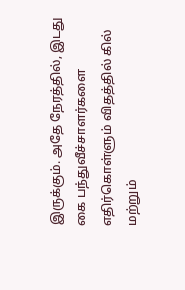இருக்கும். அதே நேரத்தில், இடது கை பந்துவீச்சாளர்களை எதிர்கொள்ளும் விதத்தில் கில் மற்றும்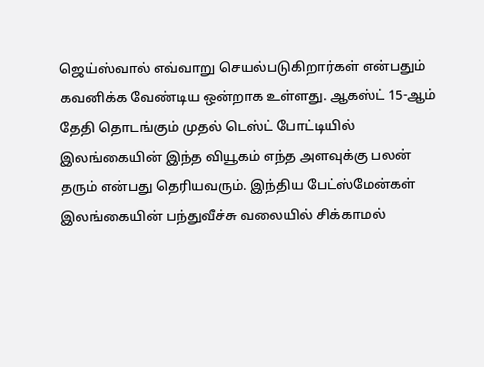ஜெய்ஸ்வால் எவ்வாறு செயல்படுகிறார்கள் என்பதும் கவனிக்க வேண்டிய ஒன்றாக உள்ளது. ஆகஸ்ட் 15-ஆம் தேதி தொடங்கும் முதல் டெஸ்ட் போட்டியில் இலங்கையின் இந்த வியூகம் எந்த அளவுக்கு பலன் தரும் என்பது தெரியவரும். இந்திய பேட்ஸ்மேன்கள் இலங்கையின் பந்துவீச்சு வலையில் சிக்காமல்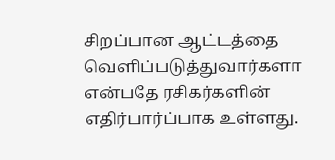சிறப்பான ஆட்டத்தை வெளிப்படுத்துவார்களா என்பதே ரசிகர்களின் எதிர்பார்ப்பாக உள்ளது.